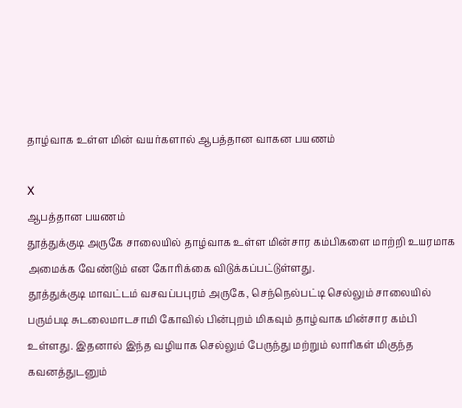தாழ்வாக உள்ள மின் வயர்களால் ஆபத்தான வாகன பயணம்

X
ஆபத்தான பயணம்
தூத்துக்குடி அருகே சாலையில் தாழ்வாக உள்ள மின்சார கம்பிகளை மாற்றி உயரமாக அமைக்க வேண்டும் என கோரிக்கை விடுக்கப்பட்டுள்ளது.
தூத்துக்குடி மாவட்டம் வசவப்பபுரம் அருகே, செந்நெல்பட்டி செல்லும் சாலையில் பரும்படி சுடலைமாடசாமி கோவில் பின்புறம் மிகவும் தாழ்வாக மின்சார கம்பி உள்ளது. இதனால் இந்த வழியாக செல்லும் பேருந்து மற்றும் லாரிகள் மிகுந்த கவனத்துடனும்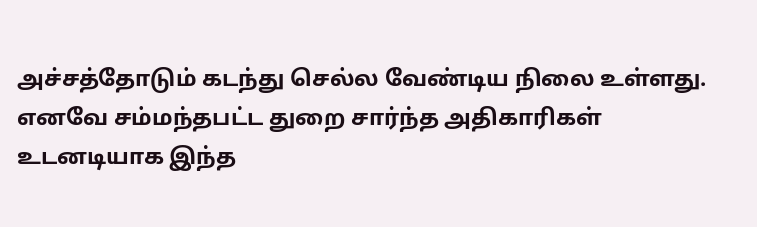அச்சத்தோடும் கடந்து செல்ல வேண்டிய நிலை உள்ளது.
எனவே சம்மந்தபட்ட துறை சார்ந்த அதிகாரிகள் உடனடியாக இந்த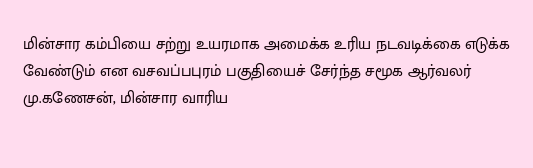மின்சார கம்பியை சற்று உயரமாக அமைக்க உரிய நடவடிக்கை எடுக்க வேண்டும் என வசவப்பபுரம் பகுதியைச் சேர்ந்த சமூக ஆர்வலர் மு.கணேசன், மின்சார வாரிய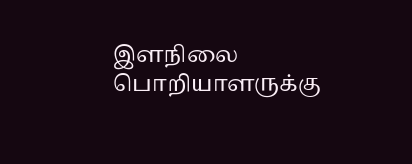இளநிலை பொறியாளருக்கு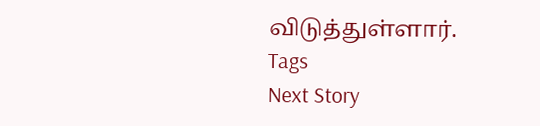விடுத்துள்ளார்.
Tags
Next Story